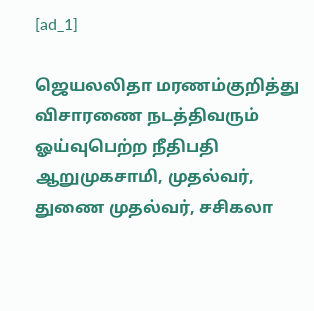[ad_1]

ஜெயலலிதா மரணம்குறித்து விசாரணை நடத்திவரும் ஓய்வுபெற்ற நீதிபதி ஆறுமுகசாமி, முதல்வர், துணை முதல்வர், சசிகலா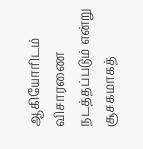ஆகியோரிடம் விசாரணை நடத்தப்படும் என்று சூசகமாகத்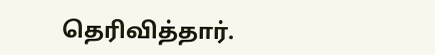தெரிவித்தார்.